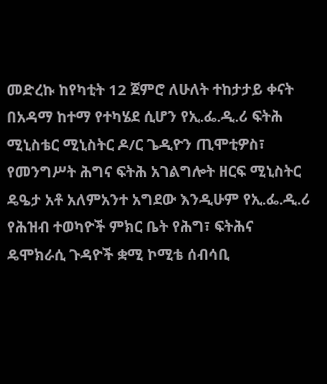መድረኩ ከየካቲት 12 ጀምሮ ለሁለት ተከታታይ ቀናት በአዳማ ከተማ የተካሄደ ሲሆን የኢ.ፌ.ዲ.ሪ ፍትሕ ሚኒስቴር ሚኒስትር ዶ/ር ጌዲዮን ጢሞቲዎስ፣ የመንግሥት ሕግና ፍትሕ አገልግሎት ዘርፍ ሚኒስትር ዴዔታ አቶ አለምአንተ አግደው እንዲሁም የኢ.ፌ.ዲ.ሪ የሕዝብ ተወካዮች ምክር ቤት የሕግ፣ ፍትሕና ዴሞክራሲ ጉዳዮች ቋሚ ኮሚቴ ሰብሳቢ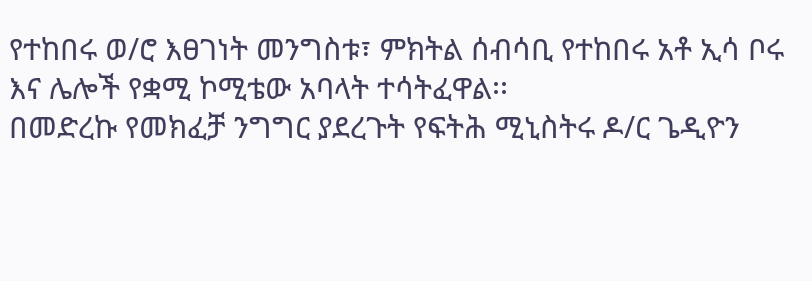የተከበሩ ወ/ሮ እፀገነት መንግስቱ፣ ምክትል ሰብሳቢ የተከበሩ አቶ ኢሳ ቦሩ እና ሌሎች የቋሚ ኮሚቴው አባላት ተሳትፈዋል፡፡
በመድረኩ የመክፈቻ ንግግር ያደረጉት የፍትሕ ሚኒስትሩ ዶ/ር ጌዲዮን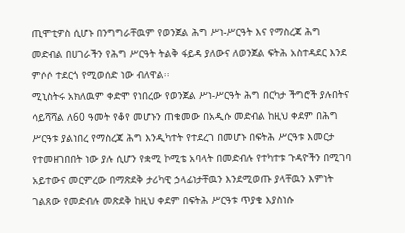ጢሞቲዎስ ሲሆኑ በንግግራቸዉም የወንጀል ሕግ ሥነ-ሥርዓት እና የማስረጃ ሕግ መድብል በሀገራችን የሕግ ሥርዓት ትልቅ ፋይዳ ያለውና ለወንጀል ፍትሕ አስተዳደር እንደ ምሶሶ ተደርጎ የሚወሰድ ነው ብለዋል፡፡
ሚኒስትሩ አክለዉም ቀድሞ የነበረው የወንጀል ሥነ-ሥርዓት ሕግ በርካታ ችግሮች ያሉበትና ሳይሻሻል ለ60 ዓመት የቆየ መሆኑን ጠቁመው በአዲሱ መድብል ከዚህ ቀደም በሕግ ሥርዓቱ ያልነበረ የማስረጃ ሕግ እንዲካተት የተደረገ በመሆኑ በፍትሕ ሥርዓቱ እመርታ የተመዘገበበት ነው ያሉ ሲሆን የቋሚ ኮሚቴ አባላት በመድብሉ የተካተቱ ጉዳዮችን በሚገባ አይተውና መርምረው በማጽደቅ ታሪካዊ ኃላፊነታቸዉን እንደሚወጡ ያላቸዉን እምነት ገልጸው የመድብሉ መጽደቅ ከዚህ ቀደም በፍትሕ ሥርዓቱ ጥያቄ እያስነሱ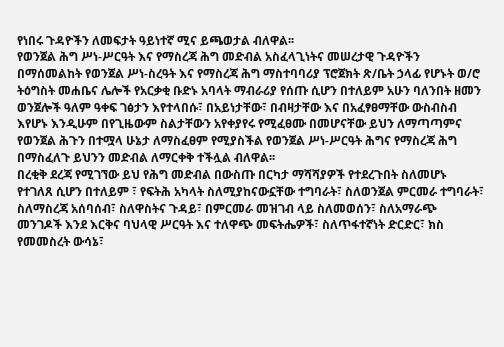የነበሩ ጉዳዮችን ለመፍታት ዓይነተኛ ሚና ይጫወታል ብለዋል፡፡
የወንጀል ሕግ ሥነ-ሥርዓት እና የማስረጃ ሕግ መድብል አስፈላጊነትና መሠረታዊ ጉዳዮችን በማሰመልከት የወንጀል ሥነ-ስረዓት እና የማስረጃ ሕግ ማስተባባሪያ ፕሮጀክት ጽ/ቤት ኃላፊ የሆኑት ወ/ሮ ትዕግስት መሐቤና ሌሎች የአርቃቂ ቡድኑ አባላት ማብራሪያ የሰጡ ሲሆን በተለይም አሁን ባለንበት ዘመን ወንጀሎች ዓለም ዓቀፍ ገፅታን እየተላበሱ፣ በአይነታቸው፣ በብዛታቸው እና በአፈፃፀማቸው ውስብስብ እየሆኑ እንዲሁም በየጊዜውም ስልታቸውን አየቀያየሩ የሚፈፀሙ በመሆናቸው ይህን ለማጣጣምና የወንጀል ሕጉን በተሟላ ሁኔታ ለማስፈፀም የሚያስችል የወንጀል ሥነ-ሥርዓት ሕግና የማስረጃ ሕግ በማስፈለጉ ይህንን መድብል ለማርቀቅ ተችሏል ብለዋል፡፡
በረቂቅ ደረጃ የሚገኘው ይህ የሕግ መድብል በውስጡ በርካታ ማሻሻያዎች የተደረጉበት ስለመሆኑ የተገለጸ ሲሆን በተለይም ፣ የፍትሕ አካላት ስለሚያከናውኗቸው ተግባራት፣ ስለወንጀል ምርመራ ተግባራት፣ ስለማስረጃ አሰባሰብ፣ ስለዋስትና ጉዳይ፣ በምርመራ መዝገብ ላይ ስለመወሰን፣ ስለአማራጭ መንገዶች እንደ እርቅና ባህላዊ ሥርዓት እና ተለዋጭ መፍትሔዎች፣ ስለጥፋተኛነት ድርድር፣ ክስ የመመስረት ውሳኔ፣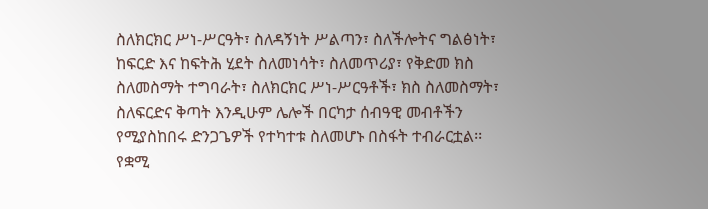ስለክርክር ሥነ-ሥርዓት፣ ስለዳኝነት ሥልጣን፣ ስለችሎትና ግልፅነት፣ ከፍርድ እና ከፍትሕ ሂደት ስለመነሳት፣ ስለመጥሪያ፣ የቅድመ ክስ ስለመስማት ተግባራት፣ ስለክርክር ሥነ-ሥርዓቶች፣ ክስ ስለመስማት፣ ስለፍርድና ቅጣት እንዲሁም ሌሎች በርካታ ሰብዓዊ መብቶችን የሚያስከበሩ ድንጋጌዎች የተካተቱ ስለመሆኑ በስፋት ተብራርቷል፡፡
የቋሚ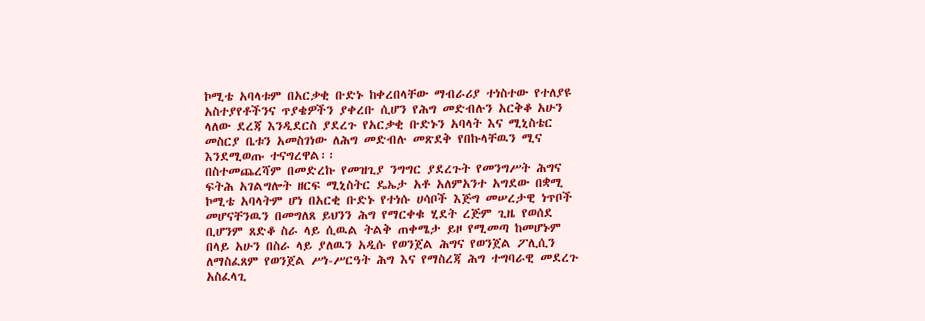ኮሚቴ አባላቱም በአርቃቂ ቡድኑ ከቀረበላቸው ማብራሪያ ተነስተው የተለያዩ አስተያየቶችንና ጥያቄዎችን ያቀረቡ ሲሆን የሕግ መድብሉን አርቅቆ አሁን ላለው ደረጃ እንዲደርስ ያደረጉ የአርቃቂ ቡድኑን አባላት እና ሚኒስቴር መስርያ ቤቱን አመስገነው ለሕግ መድብሉ መጽደቅ የበኩላቸዉን ሚና እንደሚወጡ ተናግረዋል፡፡
በስተመጨረሻም በመድረኩ የመዝጊያ ንግግር ያደረጉት የመንግሥት ሕግና ፍትሕ አገልግሎት ዘርፍ ሚኒስትር ዴኤታ አቶ አለምአንተ አግደው በቋሚ ኮሚቴ አባላትም ሆነ በአርቂ ቡድኑ የተነሱ ሀሳቦች እጅግ መሠረታዊ ነጥቦች መሆናቸንዉን በመግለጸ ይህንን ሕግ የማርቀቁ ሂደት ረጅም ጊዜ የወሰደ ቢሆንም ጸድቆ ስራ ላይ ሲዉል ትልቅ ጠቀሜታ ይዞ የሚመጣ ከመሆኑም በላይ አሁን በስራ ላይ ያለዉን አዲሱ የወንጀል ሕግና የወንጀል ፖሊሲን ለማስፈጸም የወንጀል ሥነ-ሥርዓት ሕግ እና የማስረጃ ሕግ ተግባራዊ መደረጉ አስፈላጊ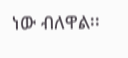ነው ብለዋል፡፡